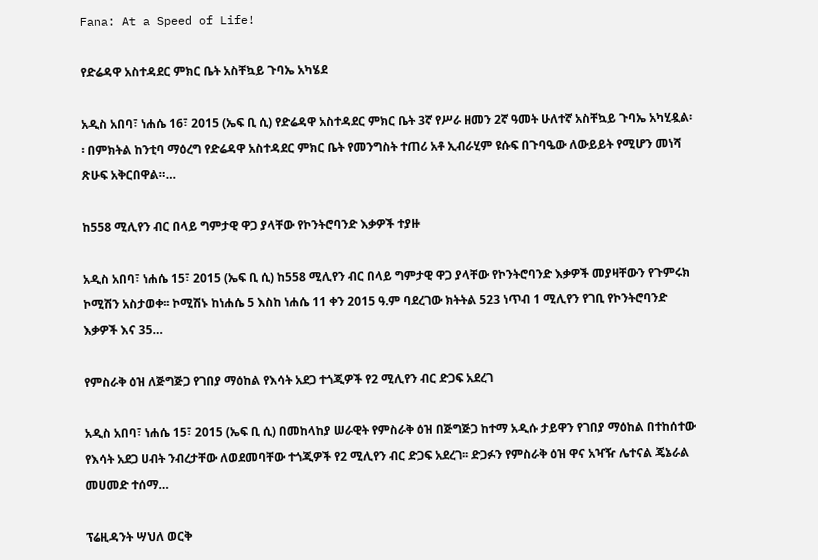Fana: At a Speed of Life!

የድሬዳዋ አስተዳደር ምክር ቤት አስቸኳይ ጉባኤ አካሄደ

አዲስ አበባ፣ ነሐሴ 16፣ 2015 (ኤፍ ቢ ሲ) የድሬዳዋ አስተዳደር ምክር ቤት 3ኛ የሥራ ዘመን 2ኛ ዓመት ሁለተኛ አስቸኳይ ጉባኤ አካሂዷል፡፡ በምክትል ከንቲባ ማዕረግ የድሬዳዋ አስተዳደር ምክር ቤት የመንግስት ተጠሪ አቶ ኢብራሂም ዩሱፍ በጉባዔው ለውይይት የሚሆን መነሻ ጽሁፍ አቅርበዋል።…

ከ558 ሚሊየን ብር በላይ ግምታዊ ዋጋ ያላቸው የኮንትሮባንድ እቃዎች ተያዙ

አዲስ አበባ፣ ነሐሴ 15፣ 2015 (ኤፍ ቢ ሲ) ከ558 ሚሊየን ብር በላይ ግምታዊ ዋጋ ያላቸው የኮንትሮባንድ እቃዎች መያዛቸውን የጉምሩክ ኮሚሽን አስታወቀ፡፡ ኮሚሽኑ ከነሐሴ 5 እስከ ነሐሴ 11 ቀን 2015 ዓ.ም ባደረገው ክትትል 523 ነጥብ 1 ሚሊየን የገቢ የኮንትሮባንድ እቃዎች እና 35…

የምስራቅ ዕዝ ለጅግጅጋ የገበያ ማዕከል የእሳት አደጋ ተጎጂዎች የ2 ሚሊየን ብር ድጋፍ አደረገ

አዲስ አበባ፣ ነሐሴ 15፣ 2015 (ኤፍ ቢ ሲ) በመከላከያ ሠራዊት የምስራቅ ዕዝ በጅግጅጋ ከተማ አዲሱ ታይዋን የገበያ ማዕከል በተከሰተው የእሳት አደጋ ሀብት ንብረታቸው ለወደመባቸው ተጎጂዎች የ2 ሚሊየን ብር ድጋፍ አደረገ፡፡ ድጋፉን የምስራቅ ዕዝ ዋና አዣዥ ሌተናል ጄኔራል መሀመድ ተሰማ…

ፕሬዚዳንት ሣህለ ወርቅ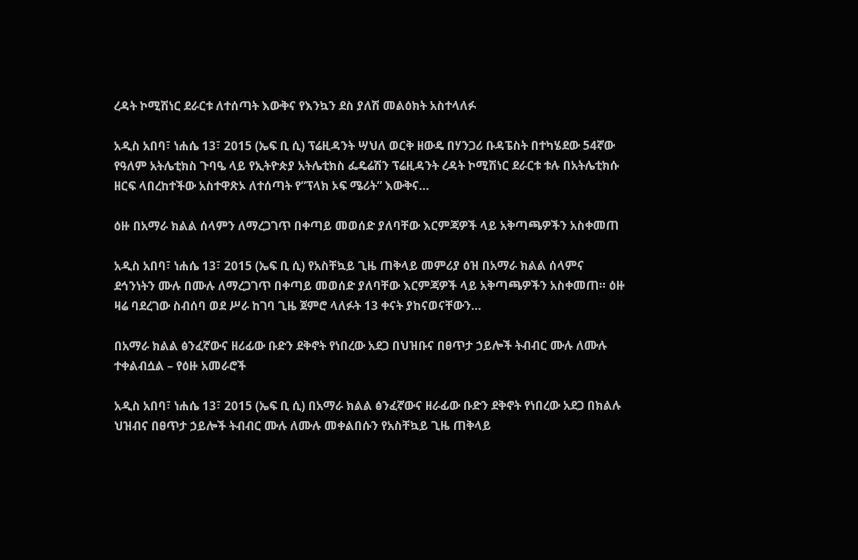ረዳት ኮሚሽነር ደራርቱ ለተሰጣት እውቅና የእንኳን ደስ ያለሽ መልዕክት አስተላለፉ

አዲስ አበባ፣ ነሐሴ 13፣ 2015 (ኤፍ ቢ ሲ) ፕሬዚዳንት ሣህለ ወርቅ ዘውዴ በሃንጋሪ ቡዳፔስት በተካሄደው 54ኛው የዓለም አትሌቲክስ ጉባዔ ላይ የኢትዮጵያ አትሌቲክስ ፌዴሬሽን ፕሬዚዳንት ረዳት ኮሚሽነር ደራርቱ ቱሉ በአትሌቲክሱ ዘርፍ ላበረከተችው አስተዋጽኦ ለተሰጣት የ”ፕላክ ኦፍ ሜሪት” እውቅና…

ዕዙ በአማራ ክልል ሰላምን ለማረጋገጥ በቀጣይ መወሰድ ያለባቸው እርምጃዎች ላይ አቅጣጫዎችን አስቀመጠ

አዲስ አበባ፣ ነሐሴ 13፣ 2015 (ኤፍ ቢ ሲ) የአስቸኳይ ጊዜ ጠቅላይ መምሪያ ዕዝ በአማራ ክልል ሰላምና ደኅንነትን ሙሉ በሙሉ ለማረጋገጥ በቀጣይ መወሰድ ያለባቸው እርምጃዎች ላይ አቅጣጫዎችን አስቀመጠ። ዕዙ ዛሬ ባደረገው ስብሰባ ወደ ሥራ ከገባ ጊዜ ጀምሮ ላለፉት 13 ቀናት ያከናወናቸውን…

በአማራ ክልል ፅንፈኛውና ዘሪፊው ቡድን ደቅኖት የነበረው አደጋ በህዝቡና በፀጥታ ኃይሎች ትብብር ሙሉ ለሙሉ ተቀልብሷል – የዕዙ አመራሮች

አዲስ አበባ፣ ነሐሴ 13፣ 2015 (ኤፍ ቢ ሲ) በአማራ ክልል ፅንፈኛውና ዘራፊው ቡድን ደቅኖት የነበረው አደጋ በክልሉ ህዝብና በፀጥታ ኃይሎች ትብብር ሙሉ ለሙሉ መቀልበሱን የአስቸኳይ ጊዜ ጠቅላይ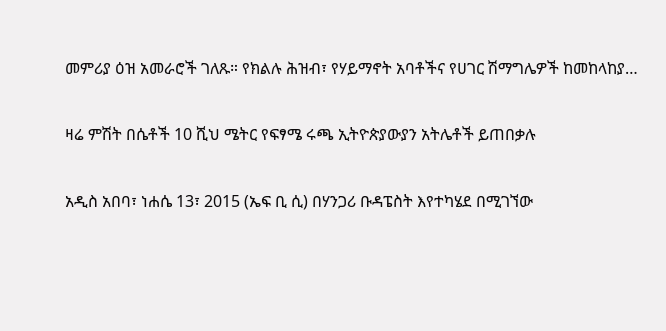መምሪያ ዕዝ አመራሮች ገለጹ። የክልሉ ሕዝብ፣ የሃይማኖት አባቶችና የሀገር ሽማግሌዎች ከመከላከያ…

ዛሬ ምሽት በሴቶች 10 ሺህ ሜትር የፍፃሜ ሩጫ ኢትዮጵያውያን አትሌቶች ይጠበቃሉ

አዲስ አበባ፣ ነሐሴ 13፣ 2015 (ኤፍ ቢ ሲ) በሃንጋሪ ቡዳፔስት እየተካሄደ በሚገኘው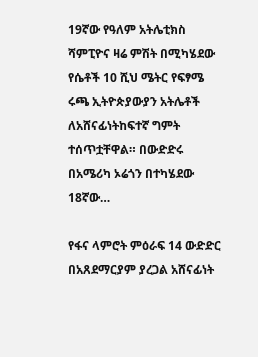19ኛው የዓለም አትሌቲክስ ሻምፒዮና ዛሬ ምሽት በሚካሄደው የሴቶች 10 ሺህ ሜትር የፍፃሜ ሩጫ ኢትዮጵያውያን አትሌቶች ለአሸናፊነትከፍተኛ ግምት ተሰጥቷቸዋል። በውድድሩ በአሜሪካ ኦሬጎን በተካሄደው 18ኛው…

የፋና ላምሮት ምዕራፍ 14 ውድድር በአጸደማርያም ያረጋል አሸናፊነት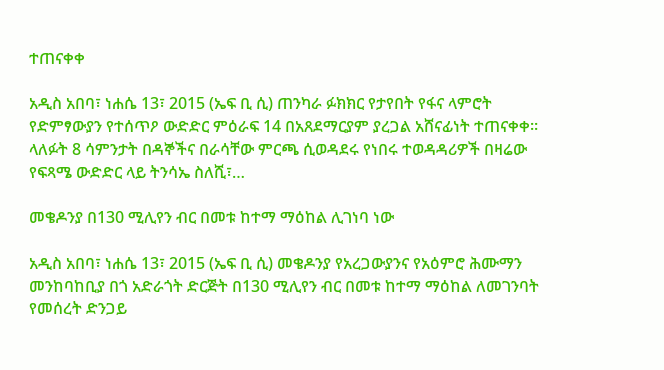ተጠናቀቀ

አዲስ አበባ፣ ነሐሴ 13፣ 2015 (ኤፍ ቢ ሲ) ጠንካራ ፉክክር የታየበት የፋና ላምሮት የድምፃውያን የተሰጥዖ ውድድር ምዕራፍ 14 በአጸደማርያም ያረጋል አሸናፊነት ተጠናቀቀ። ላለፉት 8 ሳምንታት በዳኞችና በራሳቸው ምርጫ ሲወዳደሩ የነበሩ ተወዳዳሪዎች በዛሬው የፍጻሜ ውድድር ላይ ትንሳኤ ስለሺ፣…

መቄዶንያ በ130 ሚሊየን ብር በመቱ ከተማ ማዕከል ሊገነባ ነው

አዲስ አበባ፣ ነሐሴ 13፣ 2015 (ኤፍ ቢ ሲ) መቄዶንያ የአረጋውያንና የአዕምሮ ሕሙማን መንከባከቢያ በጎ አድራጎት ድርጅት በ130 ሚሊየን ብር በመቱ ከተማ ማዕከል ለመገንባት የመሰረት ድንጋይ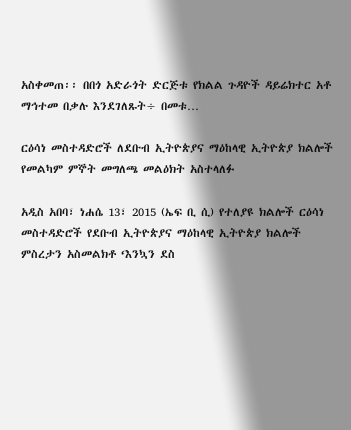አስቀመጠ፡፡ በበጎ አድራጎት ድርጅቱ የክልል ጉዳዮች ዳይሬክተር አቶ ማኅተመ በቃሉ እንደገለጹት÷ በመቱ…

ርዕሳነ መስተዳድሮች ለደቡብ ኢትዮጵያና ማዕከላዊ ኢትዮጵያ ክልሎች የመልካም ምኞት መግለጫ መልዕክት አስተላለፉ

አዲስ አበባ፣ ነሐሴ 13፣ 2015 (ኤፍ ቢ ሲ) የተለያዩ ክልሎች ርዕሳነ መስተዳድሮች የደቡብ ኢትዮጵያና ማዕከላዊ ኢትዮጵያ ክልሎች ምስረታን አስመልክቶ ‘እንኳን ደስ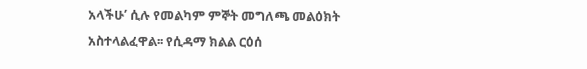አላችሁ’ ሲሉ የመልካም ምኞት መግለጫ መልዕክት አስተላልፈዋል፡፡ የሲዳማ ክልል ርዕሰ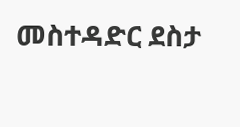መስተዳድር ደስታ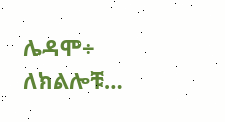ሌዳሞ÷ ለክልሎቹ…